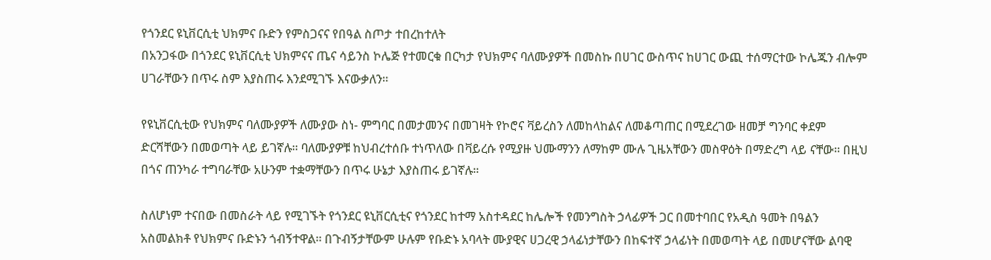የጎንደር ዩኒቨርሲቲ ህክምና ቡድን የምስጋናና የበዓል ስጦታ ተበረከተለት
በአንጋፋው በጎንደር ዩኒቨርሲቲ ህክምናና ጤና ሳይንስ ኮሌጅ የተመርቁ በርካታ የህክምና ባለሙያዎች በመስኩ በሀገር ውስጥና ከሀገር ውጪ ተሰማርተው ኮሌጁን ብሎም ሀገራቸውን በጥሩ ስም እያስጠሩ እንደሚገኙ እናውቃለን፡፡

የዩኒቨርሲቲው የህክምና ባለሙያዎች ለሙያው ስነ- ምግባር በመታመንና በመገዛት የኮሮና ቫይረስን ለመከላከልና ለመቆጣጠር በሚደረገው ዘመቻ ግንባር ቀደም ድርሻቸውን በመወጣት ላይ ይገኛሉ፡፡ ባለሙያዎቹ ከህብረተሰቡ ተነጥለው በቫይረሱ የሚያዙ ህሙማንን ለማከም ሙሉ ጊዜአቸውን መስዋዕት በማድረግ ላይ ናቸው። በዚህ በጎና ጠንካራ ተግባራቸው አሁንም ተቋማቸውን በጥሩ ሁኔታ እያስጠሩ ይገኛሉ፡፡

ስለሆነም ተናበው በመስራት ላይ የሚገኙት የጎንደር ዩኒቨርሲቲና የጎንደር ከተማ አስተዳደር ከሌሎች የመንግስት ኃላፊዎች ጋር በመተባበር የአዲስ ዓመት በዓልን አስመልክቶ የህክምና ቡድኑን ጎብኝተዋል፡፡ በጉብኝታቸውም ሁሉም የቡድኑ አባላት ሙያዊና ሀጋረዊ ኃላፊነታቸውን በከፍተኛ ኃላፊነት በመወጣት ላይ በመሆናቸው ልባዊ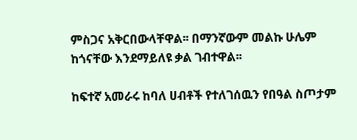ምስጋና አቅርበውላቸዋል፡፡ በማንኛውም መልኩ ሁሌም ከጎናቸው እንደማይለዩ ቃል ገብተዋል፡፡

ከፍተኛ አመራሩ ከባለ ሀብቶች የተለገሰዉን የበዓል ስጦታም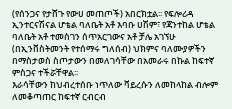(የሰንጋና የታሸጉ የውሀ መጠጦች) አበርክቷል፡፡ የፍሎሪዳ ኢንተርናሽናል ሆቴል ባለቤት አቶ እባቡ ሀሽም፣ የጃንተከል ሆቴል ባለቤት አቶ ተመስገን ሰጥአርገውና አቶ ቻሌ አገኘሁ (በኢንቨስትመንት የተሰማሩ ግለሰብ) ህክምና ባለሙያዎችን በማስታወስ ስጦታውን በመለገሳቸው በአመራሩ በኩል ከፍተኛ ምስጋና ተችሯቸዋል፡፡
እራሳቸውን ከህብረተሰቡ ነጥለው ቫይረሱን ለመከላከል ብሎም ለመቆጣጠር ከፍተኛ ርብርብ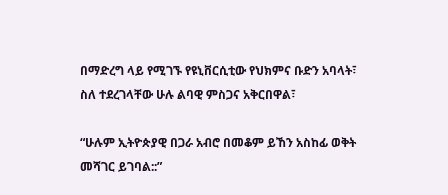በማድረግ ላይ የሚገኙ የዩኒቨርሲቲው የህክምና ቡድን አባላት፣ ስለ ተደረገላቸው ሁሉ ልባዊ ምስጋና አቅርበዋል፣

“ሁሉም ኢትዮጵያዊ በጋራ አብሮ በመቆም ይኸን አስከፊ ወቅት መሻገር ይገባል::”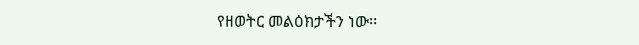የዘወትር መልዕክታችን ነው፡፡